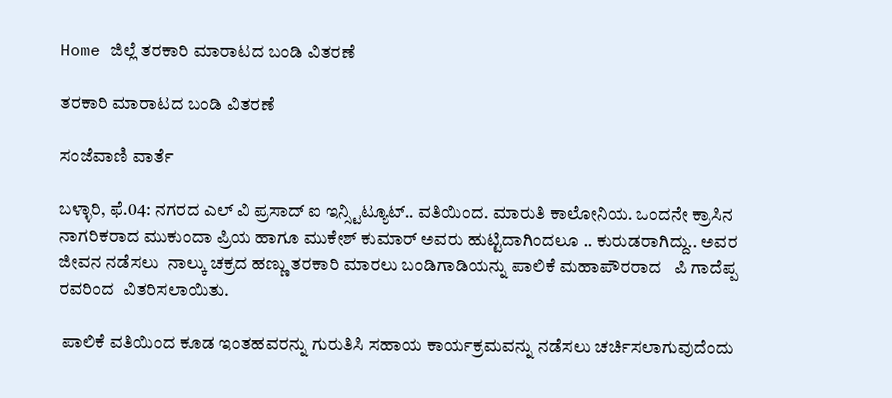Home ಜಿಲ್ಲೆ ತರಕಾರಿ ಮಾರಾಟದ ಬಂಡಿ ವಿತರಣೆ

ತರಕಾರಿ ಮಾರಾಟದ ಬಂಡಿ ವಿತರಣೆ

ಸಂಜೆವಾಣಿ ವಾರ್ತೆ

ಬಳ್ಳಾರಿ, ಫೆ.04: ನಗರದ ಎಲ್ ವಿ ಪ್ರಸಾದ್ ಐ ಇನ್ಸ್ಟಿಟ್ಯೂಟ್.. ವತಿಯಿಂದ. ಮಾರುತಿ ಕಾಲೋನಿಯ. ಒಂದನೇ ಕ್ರಾಸಿನ ನಾಗರಿಕರಾದ ಮುಕುಂದಾ ಪ್ರಿಯ ಹಾಗೂ ಮುಕೇಶ್ ಕುಮಾರ್ ಅವರು ಹುಟ್ಟಿದಾಗಿಂದಲೂ .. ಕುರುಡರಾಗಿದ್ದು.. ಅವರ ಜೀವನ ನಡೆಸಲು  ನಾಲ್ಕು ಚಕ್ರದ ಹಣ್ಣು ತರಕಾರಿ ಮಾರಲು ಬಂಡಿಗಾಡಿಯನ್ನು ಪಾಲಿಕೆ ಮಹಾಪೌರರಾದ   ಪಿ ಗಾದೆಪ್ಪ ರವರಿಂದ  ವಿತರಿಸಲಾಯಿತು.

 ಪಾಲಿಕೆ ವತಿಯಿಂದ ಕೂಡ ಇಂತಹವರನ್ನು ಗುರುತಿಸಿ ಸಹಾಯ ಕಾರ್ಯಕ್ರಮವನ್ನು ನಡೆಸಲು ಚರ್ಚಿಸಲಾಗುವುದೆಂದು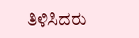ತಿಳಿಸಿದರು